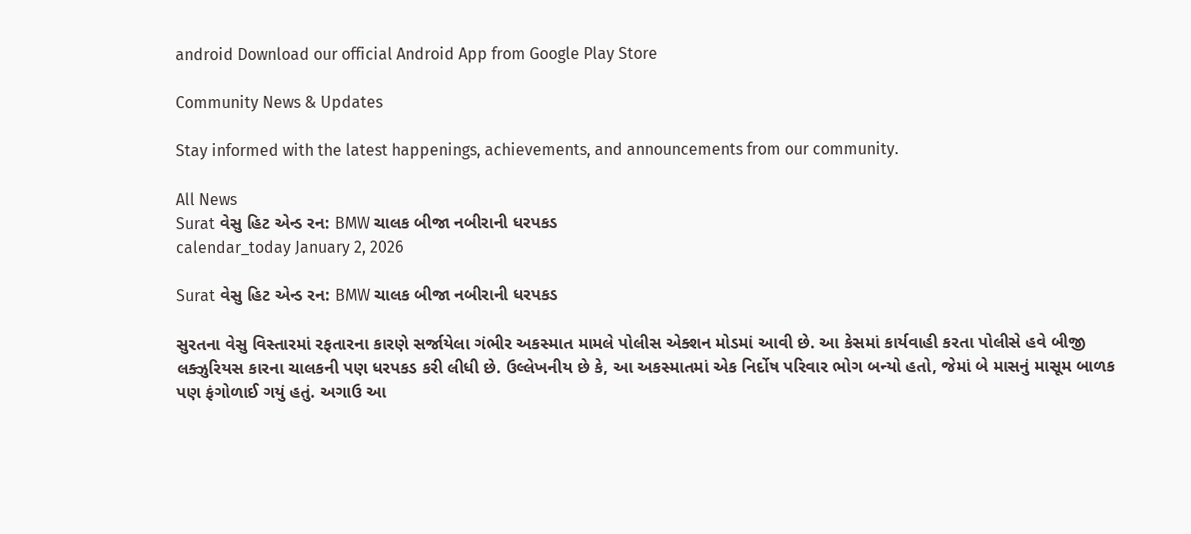android Download our official Android App from Google Play Store

Community News & Updates

Stay informed with the latest happenings, achievements, and announcements from our community.

All News
Surat વેસુ હિટ એન્ડ રન: BMW ચાલક બીજા નબીરાની ધરપકડ
calendar_today January 2, 2026

Surat વેસુ હિટ એન્ડ રન: BMW ચાલક બીજા નબીરાની ધરપકડ

સુરતના વેસુ વિસ્તારમાં રફતારના કારણે સર્જાયેલા ગંભીર અકસ્માત મામલે પોલીસ એક્શન મોડમાં આવી છે. આ કેસમાં કાર્યવાહી કરતા પોલીસે હવે બીજી લક્ઝુરિયસ કારના ચાલકની પણ ધરપકડ કરી લીધી છે. ઉલ્લેખનીય છે કે, આ અકસ્માતમાં એક નિર્દોષ પરિવાર ભોગ બન્યો હતો, જેમાં બે માસનું માસૂમ બાળક પણ ફંગોળાઈ ગયું હતું. અગાઉ આ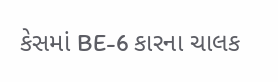કેસમાં BE-6 કારના ચાલક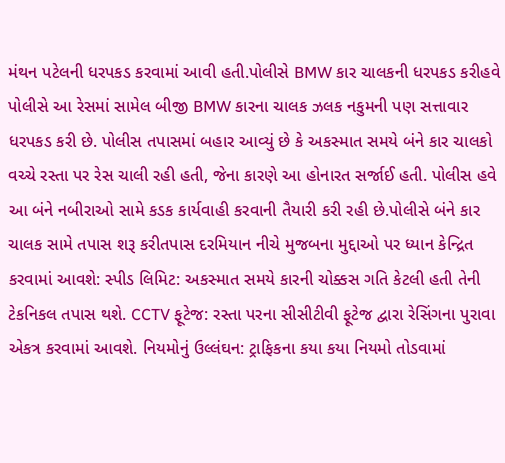મંથન પટેલની ધરપકડ કરવામાં આવી હતી.પોલીસે BMW કાર ચાલકની ધરપકડ કરીહવે પોલીસે આ રેસમાં સામેલ બીજી BMW કારના ચાલક ઝલક નકુમની પણ સત્તાવાર ધરપકડ કરી છે. પોલીસ તપાસમાં બહાર આવ્યું છે કે અકસ્માત સમયે બંને કાર ચાલકો વચ્ચે રસ્તા પર રેસ ચાલી રહી હતી, જેના કારણે આ હોનારત સર્જાઈ હતી. પોલીસ હવે આ બંને નબીરાઓ સામે કડક કાર્યવાહી કરવાની તૈયારી કરી રહી છે.પોલીસે બંને કાર ચાલક સામે તપાસ શરૂ કરીતપાસ દરમિયાન નીચે મુજબના મુદ્દાઓ પર ધ્યાન કેન્દ્રિત કરવામાં આવશે: સ્પીડ લિમિટ: અકસ્માત સમયે કારની ચોક્કસ ગતિ કેટલી હતી તેની ટેકનિકલ તપાસ થશે. CCTV ફૂટેજ: રસ્તા પરના સીસીટીવી ફૂટેજ દ્વારા રેસિંગના પુરાવા એકત્ર કરવામાં આવશે. નિયમોનું ઉલ્લંઘન: ટ્રાફિકના કયા કયા નિયમો તોડવામાં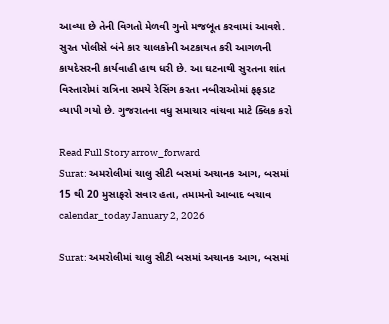આવ્યા છે તેની વિગતો મેળવી ગુનો મજબૂત કરવામાં આવશે. સુરત પોલીસે બંને કાર ચાલકોની અટકાયત કરી આગળની કાયદેસરની કાર્યવાહી હાથ ધરી છે. આ ઘટનાથી સુરતના શાંત વિસ્તારોમાં રાત્રિના સમયે રેસિંગ કરતા નબીરાઓમાં ફફડાટ વ્યાપી ગયો છે. ગુજરાતના વધુ સમાચાર વાંચવા માટે ક્લિક કરો

Read Full Story arrow_forward
Surat: અમરોલીમાં ચાલુ સીટી બસમાં અચાનક આગ, બસમાં 15 થી 20 મુસાફરો સવાર હતા, તમામનો આબાદ બચાવ
calendar_today January 2, 2026

Surat: અમરોલીમાં ચાલુ સીટી બસમાં અચાનક આગ, બસમાં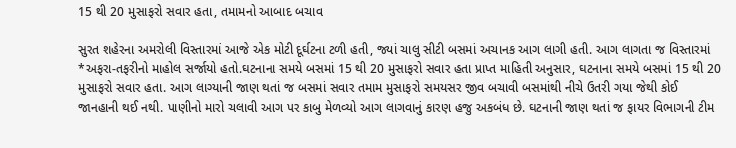15 થી 20 મુસાફરો સવાર હતા, તમામનો આબાદ બચાવ

સુરત શહેરના અમરોલી વિસ્તારમાં આજે એક મોટી દૂર્ઘટના ટળી હતી, જ્યાં ચાલુ સીટી બસમાં અચાનક આગ લાગી હતી. આગ લાગતા જ વિસ્તારમાં *અફરા-તફરીનો માહોલ સર્જાયો હતો.ઘટનાના સમયે બસમાં 15 થી 20 મુસાફરો સવાર હતા પ્રાપ્ત માહિતી અનુસાર, ઘટનાના સમયે બસમાં 15 થી 20 મુસાફરો સવાર હતા. આગ લાગ્યાની જાણ થતાં જ બસમાં સવાર તમામ મુસાફરો સમયસર જીવ બચાવી બસમાંથી નીચે ઉતરી ગયા જેથી કોઈ જાનહાની થઈ નથી. પાણીનો મારો ચલાવી આગ પર કાબુ મેળવ્યો આગ લાગવાનું કારણ હજુ અકબંધ છે. ઘટનાની જાણ થતાં જ ફાયર વિભાગની ટીમ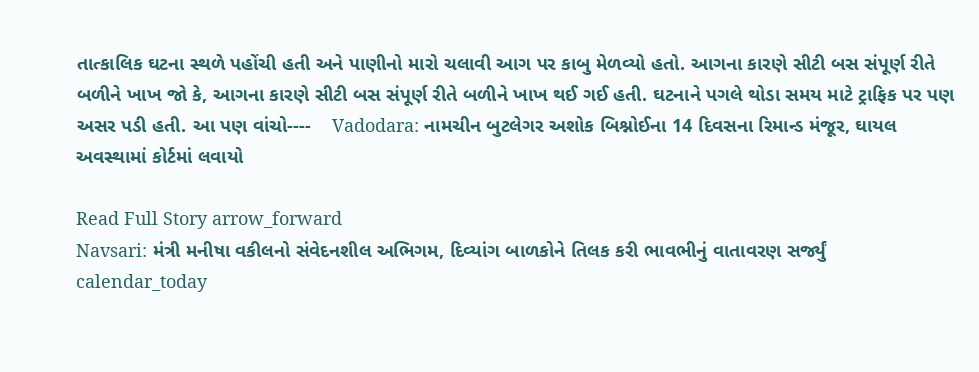તાત્કાલિક ઘટના સ્થળે પહોંચી હતી અને પાણીનો મારો ચલાવી આગ પર કાબુ મેળવ્યો હતો. આગના કારણે સીટી બસ સંપૂર્ણ રીતે બળીને ખાખ જો કે, આગના કારણે સીટી બસ સંપૂર્ણ રીતે બળીને ખાખ થઈ ગઈ હતી. ઘટનાને પગલે થોડા સમય માટે ટ્રાફિક પર પણ અસર પડી હતી. આ પણ વાંચો----    Vadodara: નામચીન બુટલેગર અશોક બિશ્નોઈના 14 દિવસના રિમાન્ડ મંજૂર, ઘાયલ અવસ્થામાં કોર્ટમાં લવાયો

Read Full Story arrow_forward
Navsari: મંત્રી મનીષા વકીલનો સંવેદનશીલ અભિગમ, દિવ્યાંગ બાળકોને તિલક કરી ભાવભીનું વાતાવરણ સર્જ્યું
calendar_today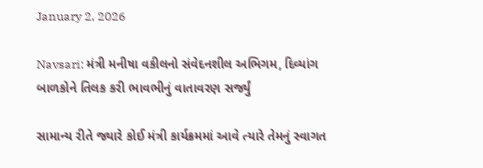January 2, 2026

Navsari: મંત્રી મનીષા વકીલનો સંવેદનશીલ અભિગમ, દિવ્યાંગ બાળકોને તિલક કરી ભાવભીનું વાતાવરણ સર્જ્યું

સામાન્ય રીતે જ્યારે કોઈ મંત્રી કાર્યક્રમમાં આવે ત્યારે તેમનું સ્વાગત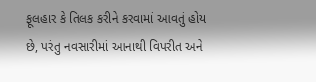ફૂલહાર કે તિલક કરીને કરવામાં આવતું હોય છે, પરંતુ નવસારીમાં આનાથી વિપરીત અને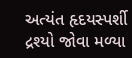અત્યંત હૃદયસ્પર્શી દ્રશ્યો જોવા મળ્યા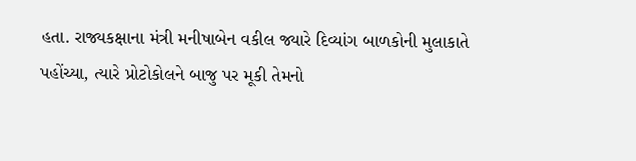હતા. રાજ્યકક્ષાના મંત્રી મનીષાબેન વકીલ જ્યારે દિવ્યાંગ બાળકોની મુલાકાતે પહોંચ્યા, ત્યારે પ્રોટોકોલને બાજુ પર મૂકી તેમનો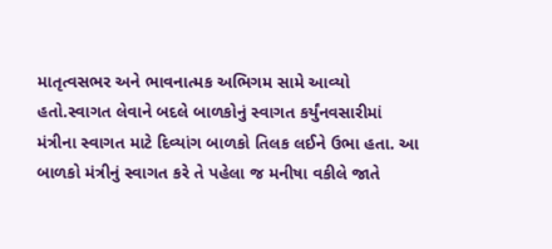માતૃત્વસભર અને ભાવનાત્મક અભિગમ સામે આવ્યો હતો.સ્વાગત લેવાને બદલે બાળકોનું સ્વાગત કર્યુંનવસારીમાં મંત્રીના સ્વાગત માટે દિવ્યાંગ બાળકો તિલક લઈને ઉભા હતા. આ બાળકો મંત્રીનું સ્વાગત કરે તે પહેલા જ મનીષા વકીલે જાતે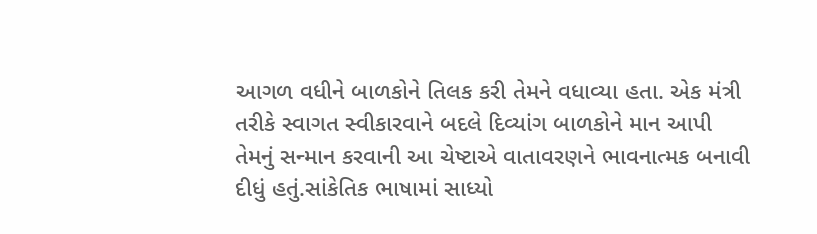આગળ વધીને બાળકોને તિલક કરી તેમને વધાવ્યા હતા. એક મંત્રી તરીકે સ્વાગત સ્વીકારવાને બદલે દિવ્યાંગ બાળકોને માન આપી તેમનું સન્માન કરવાની આ ચેષ્ટાએ વાતાવરણને ભાવનાત્મક બનાવી દીધું હતું.સાંકેતિક ભાષામાં સાધ્યો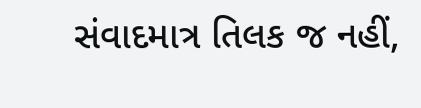સંવાદમાત્ર તિલક જ નહીં,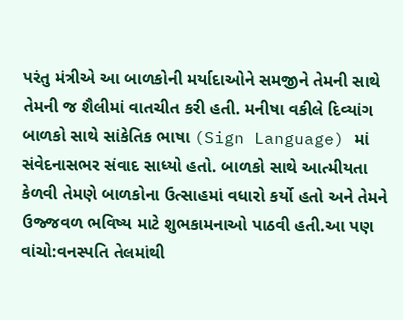પરંતુ મંત્રીએ આ બાળકોની મર્યાદાઓને સમજીને તેમની સાથે તેમની જ શૈલીમાં વાતચીત કરી હતી. મનીષા વકીલે દિવ્યાંગ બાળકો સાથે સાંકેતિક ભાષા (Sign Language) માં સંવેદનાસભર સંવાદ સાધ્યો હતો. બાળકો સાથે આત્મીયતા કેળવી તેમણે બાળકોના ઉત્સાહમાં વધારો કર્યો હતો અને તેમને ઉજ્જવળ ભવિષ્ય માટે શુભકામનાઓ પાઠવી હતી.આ પણ વાંચો:વનસ્પતિ તેલમાંથી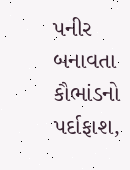પનીર બનાવતા કૌભાંડનો પર્દાફાશ,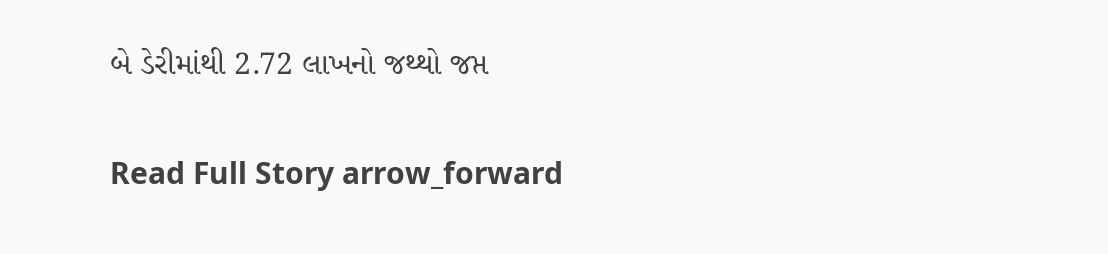બે ડેરીમાંથી 2.72 લાખનો જથ્થો જપ્ત

Read Full Story arrow_forward